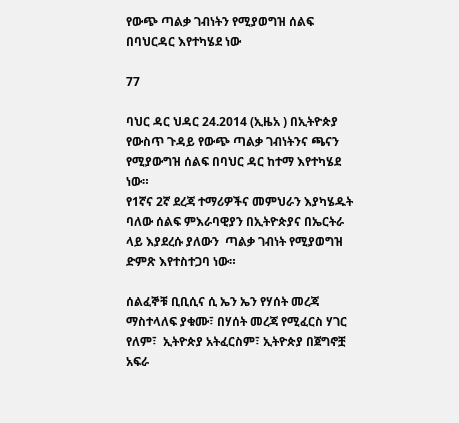የውጭ ጣልቃ ገብነትን የሚያወግዝ ሰልፍ በባህርዳር እየተካሄደ ነው

77

ባህር ዳር ህዳር 24.2014 (ኢዜአ ) በኢትዮጵያ የውስጥ ጉዳይ የውጭ ጣልቃ ገብነትንና ጫናን የሚያውግዝ ሰልፍ በባህር ዳር ከተማ እየተካሄደ ነው።
የ1ኛና 2ኛ ደረጃ ተማሪዎችና መምህራን እያካሄዱት ባለው ሰልፍ ምእራባዊያን በኢትዮጵያና በኤርትራ ላይ እያደረሱ ያለውን  ጣልቃ ገብነት የሚያወግዝ ድምጽ እየተስተጋባ ነው።

ሰልፈኞቹ ቢቢሲና ሲ ኤን ኤን የሃሰት መረጃ ማስተላለፍ ያቁሙ፣ በሃሰት መረጃ የሚፈርስ ሃገር የለም፣  ኢትዮጵያ አትፈርስም፣ ኢትዮጵያ በጀግኖቿ አፍራ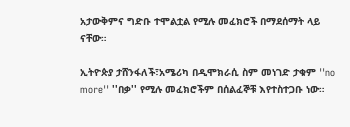አታውቅምና ግድቡ ተሞልቷል የሚሉ መፈክሮች በማደሰማት ላይ ናቸው።

ኢትዮጵያ ታሸንፋለች፣አሜሪካ በዲሞክራሲ ስም መነገድ ታቁም ''no more'' ''በቃ'' የሚሉ መፈክሮችም በሰልፈኞቹ እየተስተጋቡ ነው።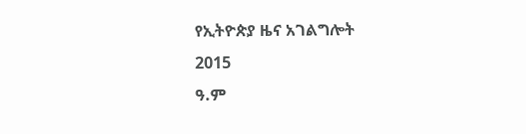የኢትዮጵያ ዜና አገልግሎት
2015
ዓ.ም